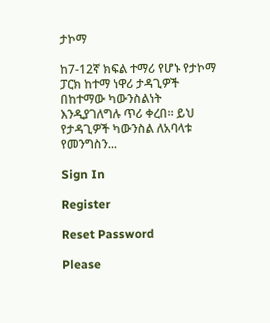ታኮማ

ከ7-12ኛ ክፍል ተማሪ የሆኑ የታኮማ ፓርክ ከተማ ነዋሪ ታዳጊዎች በከተማው ካውንስልነት እንዲያገለግሉ ጥሪ ቀረበ። ይህ የታዳጊዎች ካውንስል ለአባላቱ የመንግስን...

Sign In

Register

Reset Password

Please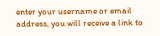enter your username or email address, you will receive a link to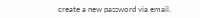create a new password via email.